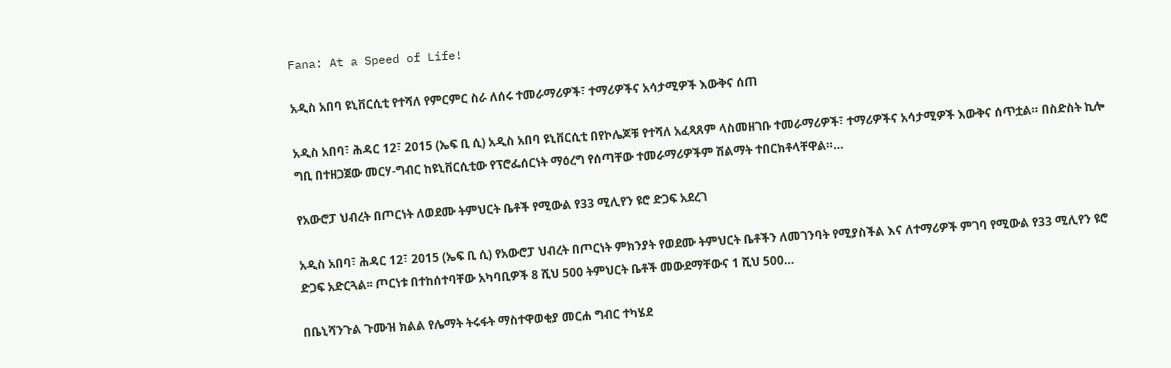Fana: At a Speed of Life!

አዲስ አበባ ዩኒቨርሲቲ የተሻለ የምርምር ስራ ለሰሩ ተመራማሪዎች፣ ተማሪዎችና አሳታሚዎች እውቅና ሰጠ

አዲስ አበባ፣ ሕዳር 12፣ 2015 (ኤፍ ቢ ሲ) አዲስ አበባ ዩኒቨርሲቲ በየኮሌጆቹ የተሻለ አፈጻጸም ላስመዘገቡ ተመራማሪዎች፣ ተማሪዎችና አሳታሚዎች እውቅና ሰጥቷል። በስድስት ኪሎ ግቢ በተዘጋጀው መርሃ-ግብር ከዩኒቨርሲቲው የፕሮፌሰርነት ማዕረግ የሰጣቸው ተመራማሪዎችም ሽልማት ተበርክቶላቸዋል።…

የአውሮፓ ህብረት በጦርነት ለወደሙ ትምህርት ቤቶች የሚውል የ33 ሚሊየን ዩሮ ድጋፍ አደረገ

አዲስ አበባ፣ ሕዳር 12፣ 2015 (ኤፍ ቢ ሲ) የአውሮፓ ህብረት በጦርነት ምክንያት የወደሙ ትምህርት ቤቶችን ለመገንባት የሚያስችል እና ለተማሪዎች ምገባ የሚውል የ33 ሚሊየን ዩሮ ድጋፍ አድርጓል፡፡ ጦርነቱ በተከሰተባቸው አካባቢዎች 8 ሺህ 500 ትምህርት ቤቶች መውደማቸውና 1 ሺህ 500…

በቤኒሻንጉል ጉሙዝ ክልል የሌማት ትሩፋት ማስተዋወቂያ መርሐ ግብር ተካሄደ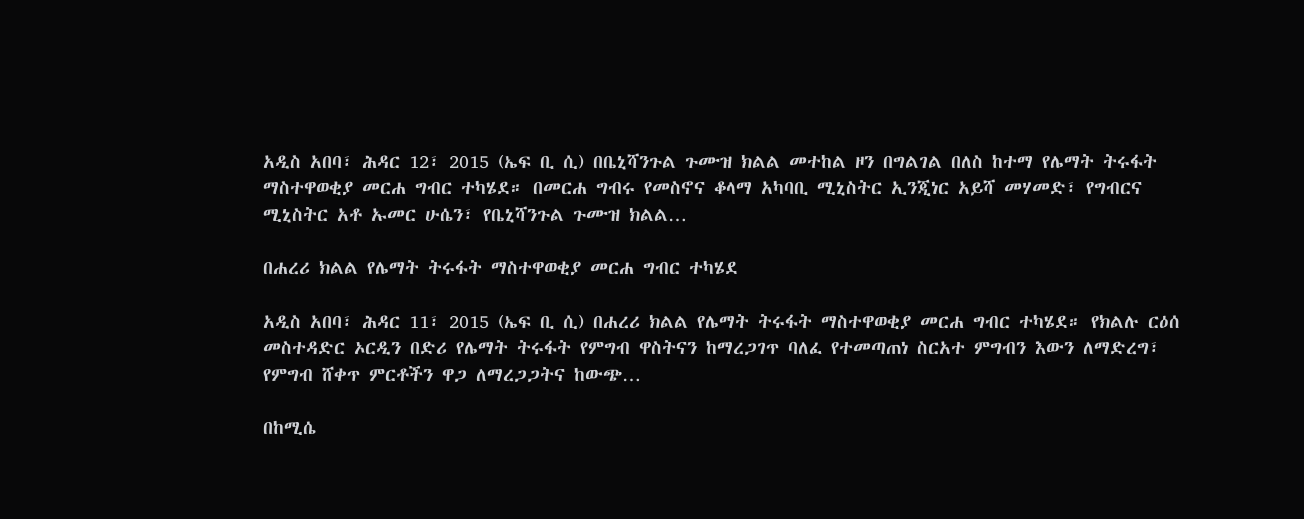አዲስ አበባ፣ ሕዳር 12፣ 2015 (ኤፍ ቢ ሲ) በቤኒሻንጉል ጉሙዝ ክልል መተከል ዞን በግልገል በለስ ከተማ የሌማት ትሩፋት ማስተዋወቂያ መርሐ ግብር ተካሄደ። በመርሐ ግብሩ የመስኖና ቆላማ አካባቢ ሚኒስትር ኢንጂነር አይሻ መሃመድ፣ የግብርና ሚኒስትር አቶ ኡመር ሁሴን፣ የቤኒሻንጉል ጉሙዝ ክልል…

በሐረሪ ክልል የሌማት ትሩፋት ማስተዋወቂያ መርሐ ግብር ተካሄደ

አዲስ አበባ፣ ሕዳር 11፣ 2015 (ኤፍ ቢ ሲ) በሐረሪ ክልል የሌማት ትሩፋት ማስተዋወቂያ መርሐ ግብር ተካሄደ። የክልሉ ርዕሰ መስተዳድር ኦርዲን በድሪ የሌማት ትሩፋት የምግብ ዋስትናን ከማረጋገጥ ባለፈ የተመጣጠነ ስርአተ ምግብን እውን ለማድረግ፣ የምግብ ሸቀጥ ምርቶችን ዋጋ ለማረጋጋትና ከውጭ…

በከሚሴ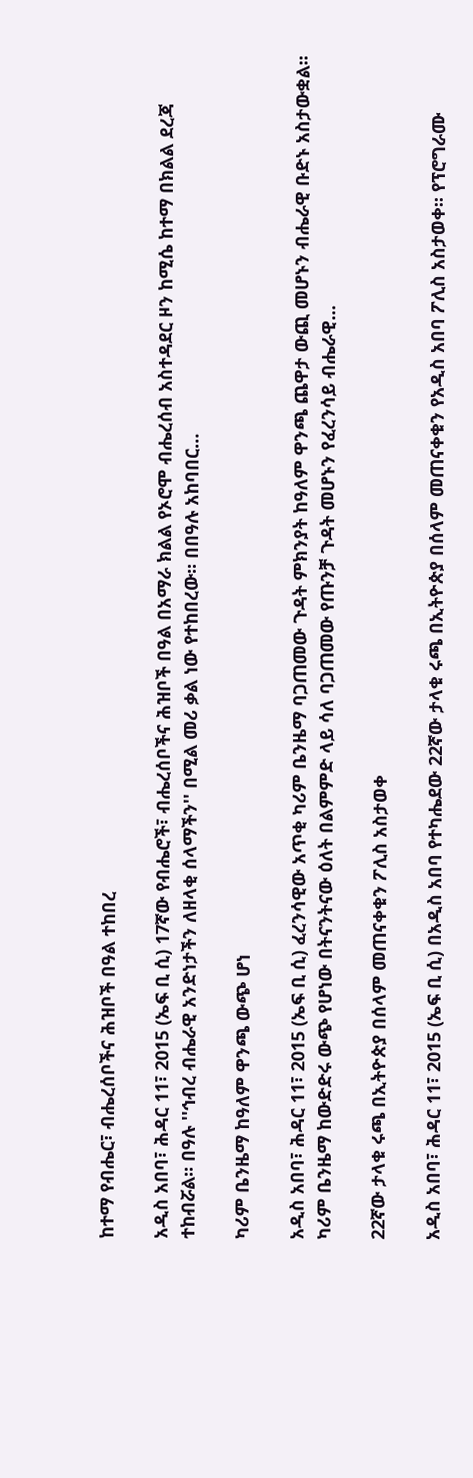ከተማ የብሔር፣ ብሔረሰቦችና ሕዝቦች በዓል ተከበረ

አዲስ አበባ፣ ሕዳር 11፣ 2015 (ኤፍ ቢ ሲ) 17ኛው የብሔሮች፣ ብሔረሰቦችና ሕዝቦች በዓል በአማራ ክልል የኦሮሞ ብሔረሰብ አስተዳደር ዞን ከሚሴ ከተማ በክልል ደረጃ ተከብሯል፡፡ በዓሉ ''ኅብረ ብሔራዊ አንድነታችን ለዘላቂ ሰላማችን'' በሚል መሪ ቃል ነው የተከበረው፡፡ በበዓሉ አከባበር…

ካሪም ቤንዜማ ከዓለም ዋንጫ ውጭ ሆነ

አዲስ አበባ፣ ሕዳር 11፣ 2015 (ኤፍ ቢ ሲ) ፈረንሳዊው አጥቂ ካሪም ቤንዜማ ባጋጠመው ጉዳት ምክንያት ከዓለም ዋንጫ ጨዋታ ውጪ መሆኑን ብሔራዊ ቡድኑ አስታውቋል፡፡ ካሪም ቤንዜማ ከውድድሩ ውጭ የሆነው በትናንትናው ዕለት በልምምድ ላይ ሳለ ባጋጠመው የጡንቻ ጉዳት መሆኑን የፈረንሳይ ብሔራዊ…

22ኛው ታላቁ ሩጫ በኢትዮጵያ በሰላም መጠናቀቁን ፖሊስ አስታወቀ

አዲስ አበባ፣ ሕዳር 11፣ 2015 (ኤፍ ቢ ሲ) በአዲስ አበባ የተካሔደው 22ኛው ታላቁ ሩጫ በኢትዮጵያ በሰላም መጠናቀቁን የአዲስ አበባ ፖሊስ አስታወቀ፡፡ የፕሮግራሙ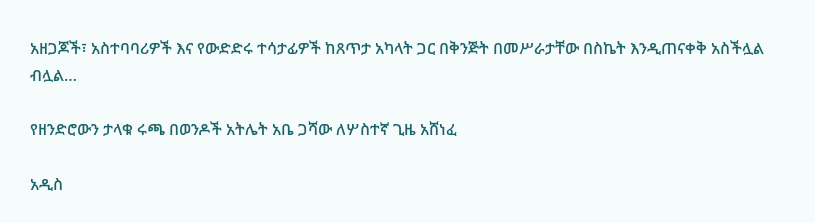አዘጋጆች፣ አስተባባሪዎች እና የውድድሩ ተሳታፊዎች ከጸጥታ አካላት ጋር በቅንጅት በመሥራታቸው በስኬት እንዲጠናቀቅ አስችሏል ብሏል…

የዘንድሮውን ታላቁ ሩጫ በወንዶች አትሌት አቤ ጋሻው ለሦስተኛ ጊዜ አሸነፈ

አዲስ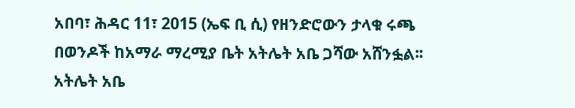አበባ፣ ሕዳር 11፣ 2015 (ኤፍ ቢ ሲ) የዘንድሮውን ታላቁ ሩጫ በወንዶች ከአማራ ማረሚያ ቤት አትሌት አቤ ጋሻው አሸንፏል፡፡ አትሌት አቤ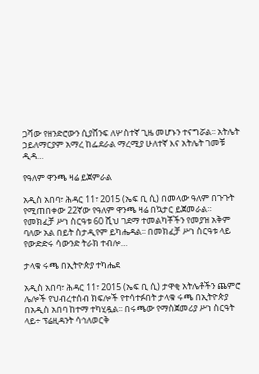ጋሻው የዘንድሮውን ሲያሸንፍ ለሦስተኛ ጊዜ መሆኑን ተናግሯል፡፡ አትሌት ኃይለማርያም አማረ ከፌደራል ማረሚያ ሁለተኛ እና አትሌት ገመቹ ዲዳ…

የዓለም ዋንጫ ዛሬ ይጀምራል

አዲስ አበባ፣ ሕዳር 11፣ 2015 (ኤፍ ቢ ሲ) በመላው ዓለም በጉጉት የሚጠበቀው 22ኛው የዓለም ዋንጫ ዛሬ በኳታር ይጀመራል። የመክፈቻ ሥነ ስርዓቱ 60 ሺህ ገደማ ተመልካቾችን የመያዝ አቅም ባለው አል በይት ስታዲየም ይካሔዳል፡፡ በመክፈቻ ሥነ ስርዓቱ ላይ የውድድሩ ሳውንድ ትራክ ተብሎ…

ታላቁ ሩጫ በኢትዮጵያ ተካሔደ

አዲስ አበባ፣ ሕዳር 11፣ 2015 (ኤፍ ቢ ሲ) ታዋቂ አትሌቶችን ጨምሮ ሌሎች የህብረተሰብ ክፍሎች የተሳተፉበት ታላቁ ሩጫ በኢትዮጵያ በአዲስ አበባ ከተማ ተካሂዷል፡፡ በሩጫው የማስጀመሪያ ሥነ ስርዓት ላይ÷ ፕሬዚዳንት ሳኅለወርቅ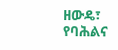ዘውዴ፣ የባሕልና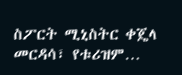ስፖርት ሚኒስትር ቀጄላ መርዳሳ፣ የቱሪዝም…